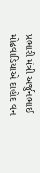પ્રભારી મંત્રી અર્જુનભાઈ મોઢવાડિયાએ દાહોદ વન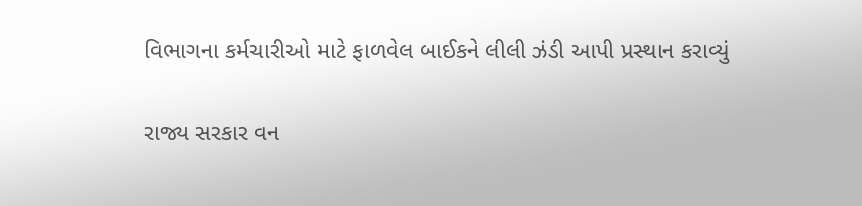વિભાગના કર્મચારીઓ માટે ફાળવેલ બાઈકને લીલી ઝંડી આપી પ્રસ્થાન કરાવ્યું

રાજ્ય સરકાર વન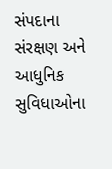સંપદાના સંરક્ષણ અને આધુનિક સુવિધાઓના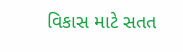વિકાસ માટે સતત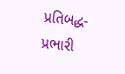પ્રતિબદ્ધ-પ્રભારી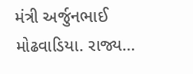મંત્રી અર્જુનભાઈ મોઢવાડિયા. રાજ્ય…